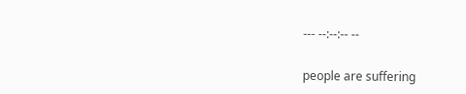--- --:--:-- --

people are suffering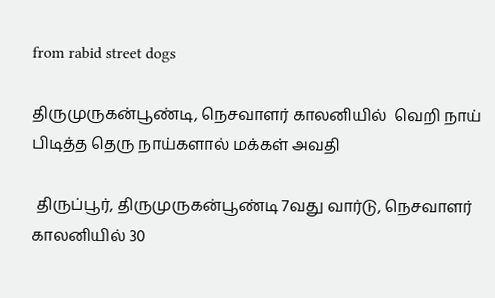from rabid street dogs

திருமுருகன்பூண்டி, நெசவாளர் காலனியில்  வெறி நாய் பிடித்த தெரு நாய்களால் மக்கள் அவதி

 திருப்பூர், திருமுருகன்பூண்டி 7வது வார்டு, நெசவாளர் காலனியில் 30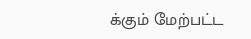க்கும் மேற்பட்ட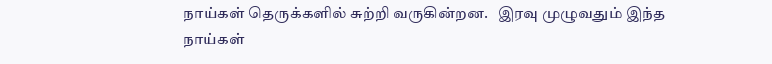நாய்கள் தெருக்களில் சுற்றி வருகின்றன.   இரவு முழுவதும் இந்த நாய்கள்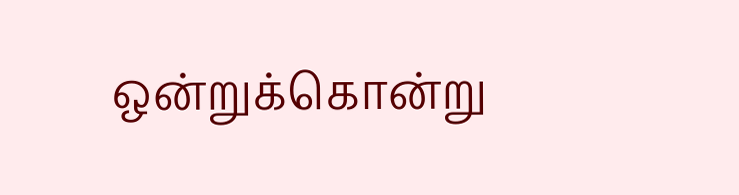ஒன்றுக்கொன்று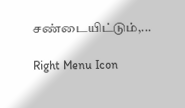சண்டையிட்டும்,...

Right Menu Icon